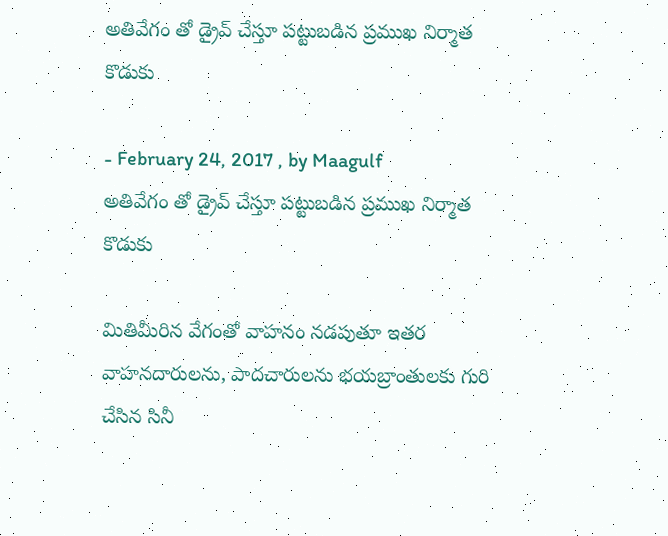అతివేగం తో డ్రైవ్ చేస్తూ పట్టుబడిన ప్రముఖ నిర్మాత కొడుకు

- February 24, 2017 , by Maagulf
అతివేగం తో డ్రైవ్ చేస్తూ పట్టుబడిన ప్రముఖ నిర్మాత కొడుకు

మితిమీరిన వేగంతో వాహనం నడపుతూ ఇతర వాహనదారులను, పాదచారులను భయబ్రాంతులకు గురి చేసిన సినీ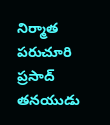నిర్మాత పరుచూరి ప్రసాద్‌ తనయుడు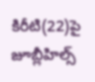కిరీటి(22)పై జూబ్లీహిల్స్‌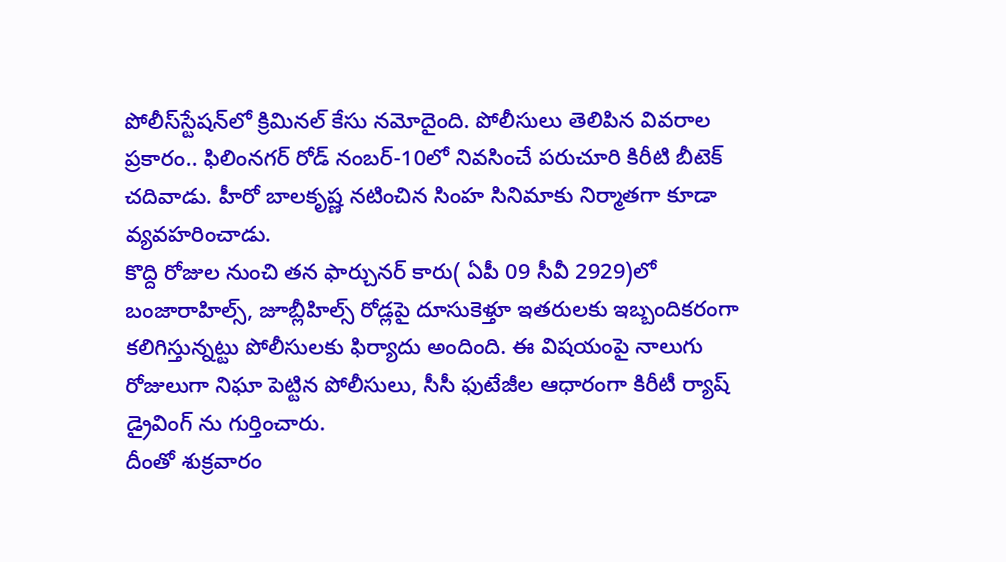పోలీస్‌స్టేషన్‌లో క్రిమినల్‌ కేసు నమోదైంది. పోలీసులు తెలిపిన వివరాల ప్రకారం.. ఫిలింనగర్‌ రోడ్‌ నంబర్‌-10లో నివసించే పరుచూరి కిరీటి బీటెక్‌ చదివాడు. హీరో బాలకృష్ణ నటించిన సింహ సినిమాకు నిర్మాతగా కూడా వ్యవహరించాడు.
కొద్ది రోజుల నుంచి తన ఫార్చునర్‌ కారు( ఏపీ 09 సీవీ 2929)లో బంజారాహిల్స్, జూబ్లీహిల్స్‌ రోడ్లపై దూసుకెళ్తూ ఇతరులకు ఇబ్బందికరంగా కలిగిస్తున్నట్టు పోలీసులకు ఫిర్యాదు అందింది. ఈ విషయంపై నాలుగు రోజులుగా నిఘా పెట్టిన పోలీసులు, సీసీ ఫుటేజీల ఆధారంగా కిరీటీ ర్యాష్‌ డ్రైవింగ్‌ ను గుర్తించారు.
దీంతో శుక్రవారం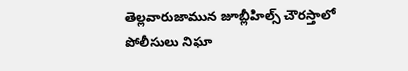తెల్లవారుజామున జూబ్లీహిల్స్‌ చౌరస్తాలో పోలీసులు నిఘా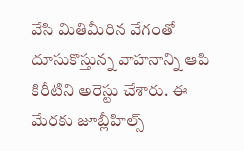వేసి మితిమీరిన వేగంతో దూసుకొస్తున్న వాహనాన్ని ఆపి కిరీటిని అరెస్టు చేశారు. ఈ మేరకు జూబ్లీహిల్స్‌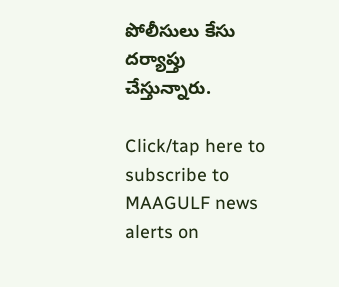పోలీసులు కేసు దర్యాప్తు చేస్తున్నారు.

Click/tap here to subscribe to MAAGULF news alerts on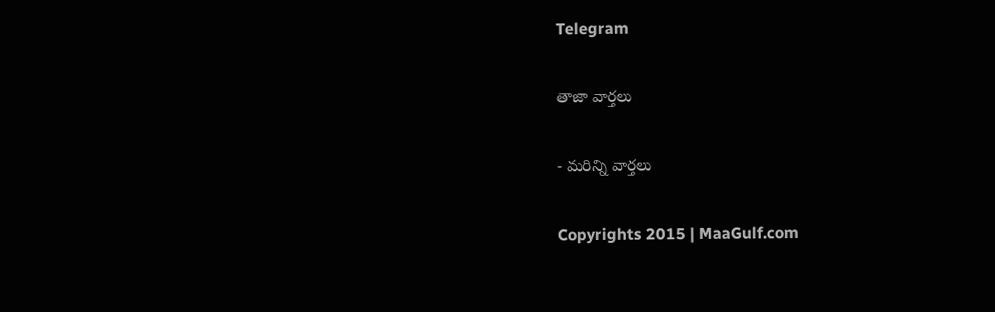Telegram

తాజా వార్తలు

- మరిన్ని వార్తలు

Copyrights 2015 | MaaGulf.com